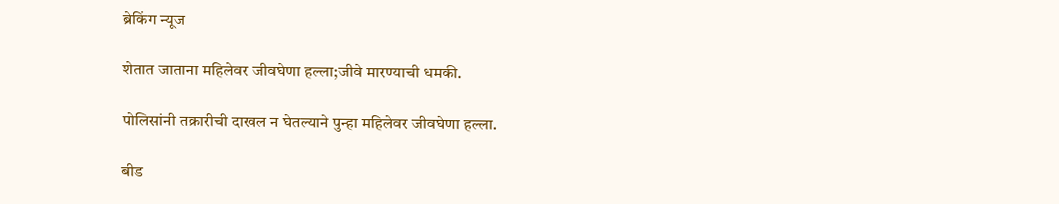ब्रेकिंग न्यूज

शेतात जाताना महिलेवर जीवघेणा हल्ला;जीवे मारण्याची धमकी.

पोलिसांनी तक्रारीची दाखल न घेतल्याने पुन्हा महिलेवर जीवघेणा हल्ला.

बीड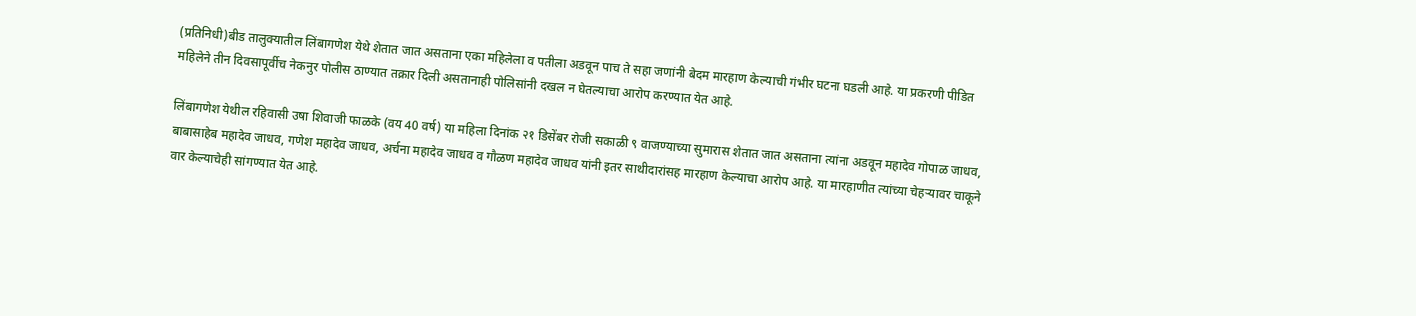(प्रतिनिधी)बीड तालुक्यातील लिंबागणेश येथे शेतात जात असताना एका महिलेला व पतीला अडवून पाच ते सहा जणांनी बेदम मारहाण केल्याची गंभीर घटना घडली आहे. या प्रकरणी पीडित महिलेने तीन दिवसापूर्वीच नेकनुर पोलीस ठाण्यात तक्रार दिली असतानाही पोलिसांनी दखल न घेतल्याचा आरोप करण्यात येत आहे.

लिंबागणेश येथील रहिवासी उषा शिवाजी फाळके (वय 40 वर्ष) या महिला दिनांक २१ डिसेंबर रोजी सकाळी ९ वाजण्याच्या सुमारास शेतात जात असताना त्यांना अडवून महादेव गोपाळ जाधव, बाबासाहेब महादेव जाधव, गणेश महादेव जाधव, अर्चना महादेव जाधव व गौळण महादेव जाधव यांनी इतर साथीदारांसह मारहाण केल्याचा आरोप आहे. या मारहाणीत त्यांच्या चेहऱ्यावर चाकूने वार केल्याचेही सांगण्यात येत आहे.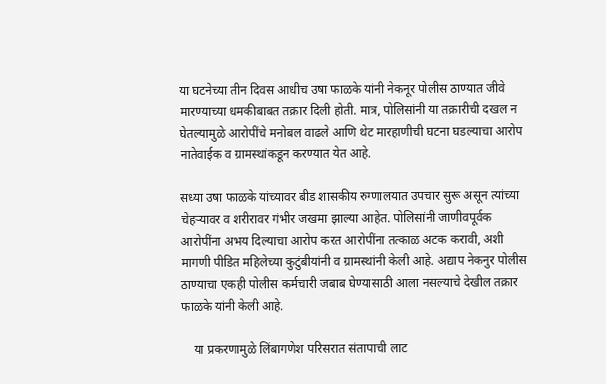या घटनेच्या तीन दिवस आधीच उषा फाळके यांनी नेकनूर पोलीस ठाण्यात जीवे मारण्याच्या धमकीबाबत तक्रार दिली होती. मात्र, पोलिसांनी या तक्रारीची दखल न घेतल्यामुळे आरोपींचे मनोबल वाढले आणि थेट मारहाणीची घटना घडल्याचा आरोप नातेवाईक व ग्रामस्थांकडून करण्यात येत आहे.

सध्या उषा फाळके यांच्यावर बीड शासकीय रुग्णालयात उपचार सुरू असून त्यांच्या चेहऱ्यावर व शरीरावर गंभीर जखमा झाल्या आहेत. पोलिसांनी जाणीवपूर्वक आरोपींना अभय दिल्याचा आरोप करत आरोपींना तत्काळ अटक करावी, अशी मागणी पीडित महिलेच्या कुटुंबीयांनी व ग्रामस्थांनी केली आहे. अद्याप नेकनुर पोलीस ठाण्याचा एकही पोलीस कर्मचारी जबाब घेण्यासाठी आला नसल्याचे देखील तक्रार फाळके यांनी केली आहे.

    या प्रकरणामुळे लिंबागणेश परिसरात संतापाची लाट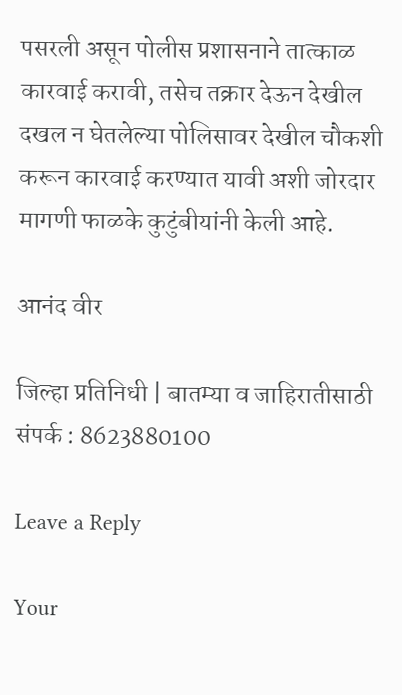पसरली असून पोलीस प्रशासनाने तात्काळ कारवाई करावी, तसेच तक्रार देऊन देखील दखल न घेतलेल्या पोलिसावर देखील चौकशी करून कारवाई करण्यात यावी अशी जोरदार मागणी फाळके कुटुंबीयांनी केली आहे.

आनंद वीर

जिल्हा प्रतिनिधी | बातम्या व जाहिरातीसाठी संपर्क : 8623880100

Leave a Reply

Your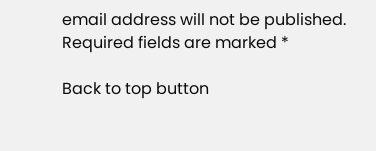email address will not be published. Required fields are marked *

Back to top button